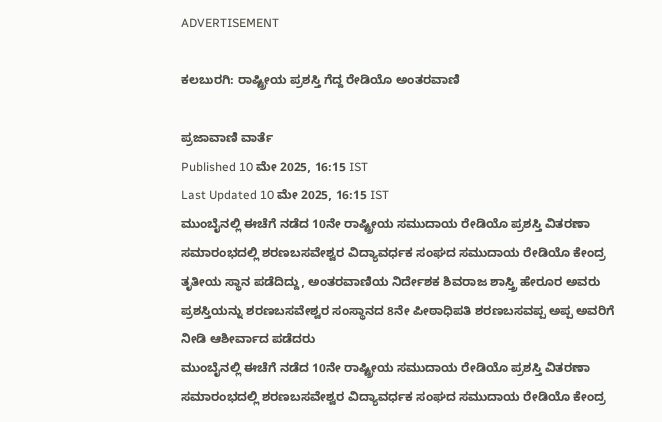ADVERTISEMENT

ಕಲಬುರಗಿ: ರಾಷ್ಟ್ರೀಯ ಪ್ರಶಸ್ತಿ ಗೆದ್ದ ರೇಡಿಯೊ ಅಂತರವಾಣಿ

ಪ್ರಜಾವಾಣಿ ವಾರ್ತೆ
Published 10 ಮೇ 2025, 16:15 IST
Last Updated 10 ಮೇ 2025, 16:15 IST
ಮುಂಬೈನಲ್ಲಿ ಈಚೆಗೆ ನಡೆದ 10ನೇ ರಾಷ್ಟ್ರೀಯ ಸಮುದಾಯ ರೇಡಿಯೊ ಪ್ರಶಸ್ತಿ ವಿತರಣಾ ಸಮಾರಂಭದಲ್ಲಿ ಶರಣಬಸವೇಶ್ವರ ವಿದ್ಯಾವರ್ಧಕ ಸಂಘದ ಸಮುದಾಯ ರೇಡಿಯೊ ಕೇಂದ್ರ ತೃತೀಯ ಸ್ಥಾನ ಪಡೆದಿದ್ದು, ಅಂತರವಾಣಿಯ ನಿರ್ದೇಶಕ ಶಿವರಾಜ ಶಾಸ್ತ್ರಿ ಹೇರೂರ ಅವರು ಪ್ರಶಸ್ತಿಯನ್ನು ಶರಣಬಸವೇಶ್ವರ ಸಂಸ್ಥಾನದ 8ನೇ ಪೀಠಾಧಿಪತಿ ಶರಣಬಸವಪ್ಪ ಅಪ್ಪ ಅವರಿಗೆ ನೀಡಿ ಆಶೀರ್ವಾದ ಪಡೆದರು
ಮುಂಬೈನಲ್ಲಿ ಈಚೆಗೆ ನಡೆದ 10ನೇ ರಾಷ್ಟ್ರೀಯ ಸಮುದಾಯ ರೇಡಿಯೊ ಪ್ರಶಸ್ತಿ ವಿತರಣಾ ಸಮಾರಂಭದಲ್ಲಿ ಶರಣಬಸವೇಶ್ವರ ವಿದ್ಯಾವರ್ಧಕ ಸಂಘದ ಸಮುದಾಯ ರೇಡಿಯೊ ಕೇಂದ್ರ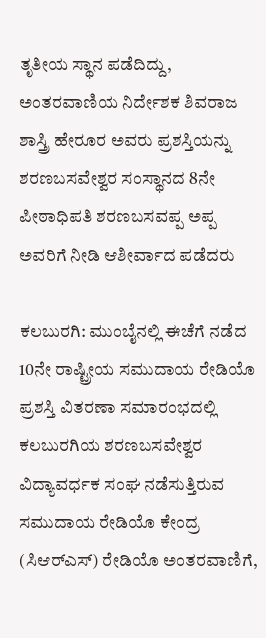ತೃತೀಯ ಸ್ಥಾನ ಪಡೆದಿದ್ದು, ಅಂತರವಾಣಿಯ ನಿರ್ದೇಶಕ ಶಿವರಾಜ ಶಾಸ್ತ್ರಿ ಹೇರೂರ ಅವರು ಪ್ರಶಸ್ತಿಯನ್ನು ಶರಣಬಸವೇಶ್ವರ ಸಂಸ್ಥಾನದ 8ನೇ ಪೀಠಾಧಿಪತಿ ಶರಣಬಸವಪ್ಪ ಅಪ್ಪ ಅವರಿಗೆ ನೀಡಿ ಆಶೀರ್ವಾದ ಪಡೆದರು

ಕಲಬುರಗಿ: ಮುಂಬೈನಲ್ಲಿ ಈಚೆಗೆ ನಡೆದ 10ನೇ ರಾಷ್ಟ್ರೀಯ ಸಮುದಾಯ ರೇಡಿಯೊ ಪ್ರಶಸ್ತಿ ವಿತರಣಾ ಸಮಾರಂಭದಲ್ಲಿ ಕಲಬುರಗಿಯ ಶರಣಬಸವೇಶ್ವರ ವಿದ್ಯಾವರ್ಧಕ ಸಂಘ ನಡೆಸುತ್ತಿರುವ ಸಮುದಾಯ ರೇಡಿಯೊ ಕೇಂದ್ರ (ಸಿಆರ್‌ಎಸ್‌) ರೇಡಿಯೊ ಅಂತರವಾಣಿಗೆ,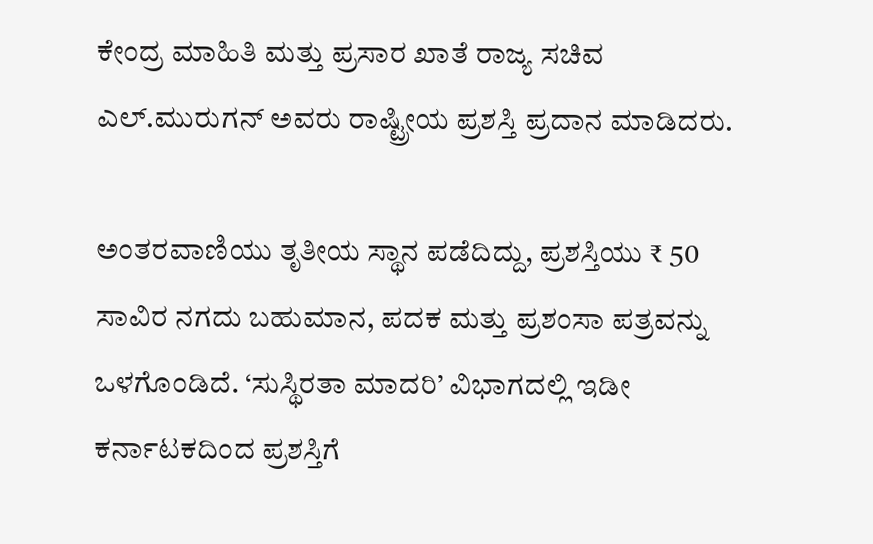ಕೇಂದ್ರ ಮಾಹಿತಿ ಮತ್ತು ಪ್ರಸಾರ ಖಾತೆ ರಾಜ್ಯ ಸಚಿವ ಎಲ್.ಮುರುಗನ್ ಅವರು ರಾಷ್ಟ್ರೀಯ ಪ್ರಶಸ್ತಿ ಪ್ರದಾನ ಮಾಡಿದರು.

ಅಂತರವಾಣಿಯು ತೃತೀಯ ಸ್ಥಾನ ಪಡೆದಿದ್ದು, ಪ್ರಶಸ್ತಿಯು ₹ 50 ಸಾವಿರ ನಗದು ಬಹುಮಾನ, ಪದಕ ಮತ್ತು ಪ್ರಶಂಸಾ ಪತ್ರವನ್ನು ಒಳಗೊಂಡಿದೆ. ‘ಸುಸ್ಥಿರತಾ ಮಾದರಿ’ ವಿಭಾಗದಲ್ಲಿ ಇಡೀ ಕರ್ನಾಟಕದಿಂದ ಪ್ರಶಸ್ತಿಗೆ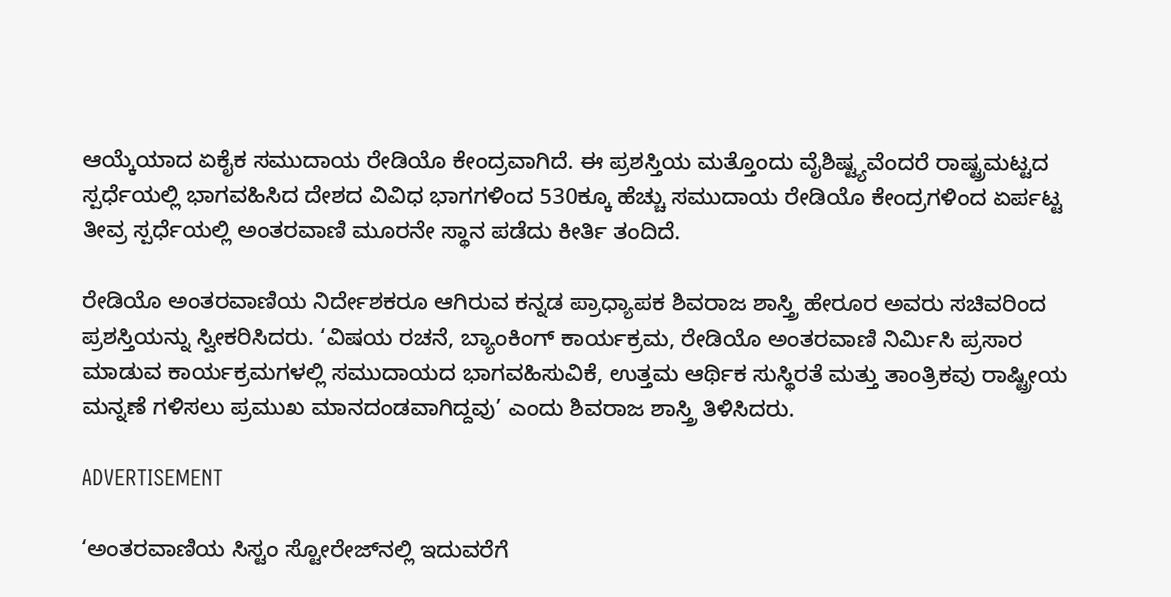ಆಯ್ಕೆಯಾದ ಏಕೈಕ ಸಮುದಾಯ ರೇಡಿಯೊ ಕೇಂದ್ರವಾಗಿದೆ. ಈ ಪ್ರಶಸ್ತಿಯ ಮತ್ತೊಂದು ವೈಶಿಷ್ಟ್ಯವೆಂದರೆ ರಾಷ್ಟ್ರಮಟ್ಟದ ಸ್ಪರ್ಧೆಯಲ್ಲಿ ಭಾಗವಹಿಸಿದ ದೇಶದ ವಿವಿಧ ಭಾಗಗಳಿಂದ 530ಕ್ಕೂ ಹೆಚ್ಚು ಸಮುದಾಯ ರೇಡಿಯೊ ಕೇಂದ್ರಗಳಿಂದ ಏರ್ಪಟ್ಟ ತೀವ್ರ ಸ್ಪರ್ಧೆಯಲ್ಲಿ ಅಂತರವಾಣಿ ಮೂರನೇ ಸ್ಥಾನ ಪಡೆದು ಕೀರ್ತಿ ತಂದಿದೆ.

ರೇಡಿಯೊ ಅಂತರವಾಣಿಯ ನಿರ್ದೇಶಕರೂ ಆಗಿರುವ ಕನ್ನಡ ಪ್ರಾಧ್ಯಾಪಕ ಶಿವರಾಜ ಶಾಸ್ತ್ರಿ ಹೇರೂರ ಅವರು ಸಚಿವರಿಂದ ಪ್ರಶಸ್ತಿಯನ್ನು ಸ್ವೀಕರಿಸಿದರು. ‘ವಿಷಯ ರಚನೆ, ಬ್ಯಾಂಕಿಂಗ್ ಕಾರ್ಯಕ್ರಮ, ರೇಡಿಯೊ ಅಂತರವಾಣಿ ನಿರ್ಮಿಸಿ ಪ್ರಸಾರ ಮಾಡುವ ಕಾರ್ಯಕ್ರಮಗಳಲ್ಲಿ ಸಮುದಾಯದ ಭಾಗವಹಿಸುವಿಕೆ, ಉತ್ತಮ ಆರ್ಥಿಕ ಸುಸ್ಥಿರತೆ ಮತ್ತು ತಾಂತ್ರಿಕವು ರಾಷ್ಟ್ರೀಯ ಮನ್ನಣೆ ಗಳಿಸಲು ಪ್ರಮುಖ ಮಾನದಂಡವಾಗಿದ್ದವು’ ಎಂದು ಶಿವರಾಜ ಶಾಸ್ತ್ರಿ ತಿಳಿಸಿದರು.

ADVERTISEMENT

‘ಅಂತರವಾಣಿಯ ಸಿಸ್ಟಂ ಸ್ಟೋರೇಜ್‍ನಲ್ಲಿ ಇದುವರೆಗೆ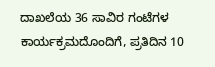ದಾಖಲೆಯ 36 ಸಾವಿರ ಗಂಟೆಗಳ ಕಾರ್ಯಕ್ರಮದೊಂದಿಗೆ, ಪ್ರತಿದಿನ 10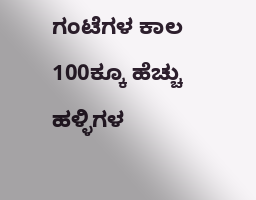ಗಂಟೆಗಳ ಕಾಲ 100ಕ್ಕೂ ಹೆಚ್ಚು ಹಳ್ಳಿಗಳ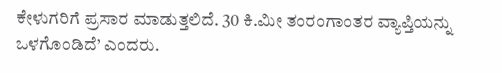ಕೇಳುಗರಿಗೆ ಪ್ರಸಾರ ಮಾಡುತ್ತಲಿದೆ. 30 ಕಿ.ಮೀ ತಂರಂಗಾಂತರ ವ್ಯಾಪ್ತಿಯನ್ನು ಒಳಗೊಂಡಿದೆ’ ಎಂದರು.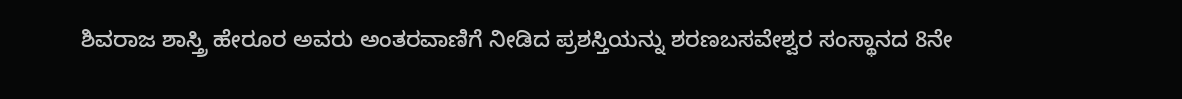ಶಿವರಾಜ ಶಾಸ್ತ್ರಿ ಹೇರೂರ ಅವರು ಅಂತರವಾಣಿಗೆ ನೀಡಿದ ಪ್ರಶಸ್ತಿಯನ್ನು ಶರಣಬಸವೇಶ್ವರ ಸಂಸ್ಥಾನದ 8ನೇ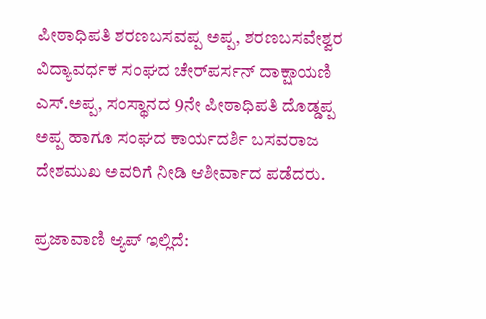ಪೀಠಾಧಿಪತಿ ಶರಣಬಸವಪ್ಪ ಅಪ್ಪ, ಶರಣಬಸವೇಶ್ವರ ವಿದ್ಯಾವರ್ಧಕ ಸಂಘದ ಚೇರ್‌ಪರ್ಸನ್ ದಾಕ್ಷಾಯಣಿ ಎಸ್‌.ಅಪ್ಪ, ಸಂಸ್ಥಾನದ 9ನೇ ಪೀಠಾಧಿಪತಿ ದೊಡ್ಡಪ್ಪ ಅಪ್ಪ ಹಾಗೂ ಸಂಘದ ಕಾರ್ಯದರ್ಶಿ ಬಸವರಾಜ ದೇಶಮುಖ ಅವರಿಗೆ ನೀಡಿ ಆಶೀರ್ವಾದ ಪಡೆದರು.

ಪ್ರಜಾವಾಣಿ ಆ್ಯಪ್ ಇಲ್ಲಿದೆ: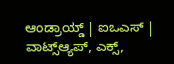ಆಂಡ್ರಾಯ್ಡ್ | ಐಒಎಸ್ | ವಾಟ್ಸ್ಆ್ಯಪ್, ಎಕ್ಸ್,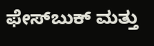ಫೇಸ್‌ಬುಕ್ ಮತ್ತು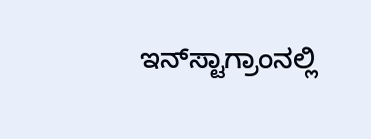ಇನ್‌ಸ್ಟಾಗ್ರಾಂನಲ್ಲಿ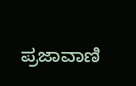ಪ್ರಜಾವಾಣಿ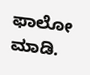ಫಾಲೋ ಮಾಡಿ.